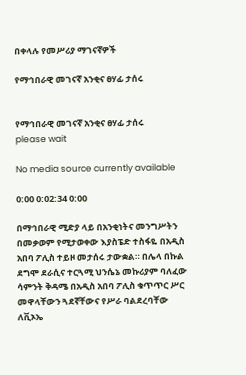በቀላሉ የመሥሪያ ማገናኛዎች

የማኅበራዊ መገናኛ አንቂና ፀሃፊ ታሰሩ


የማኅበራዊ መገናኛ አንቂና ፀሃፊ ታሰሩ
please wait

No media source currently available

0:00 0:02:34 0:00

በማኅበራዊ ሚድያ ላይ በአንቂነትና መንግሥትን በመቃወም የሚታወቀው እያስፔድ ተስፋዬ በአዲስ አበባ ፖሊስ ተይዞ መታሰሩ ታውቋል። በሌላ በኩል ደግሞ ደራሲና ተርጓሚ ህንሴኔ መኩሪያም ባለፈው ሳምንት ቅዳሜ በአዲስ አበባ ፖሊስ ቁጥጥር ሥር መዋላቸውን ጓደኛቸውና የሥራ ባልደረባቸው ለቪኦኤ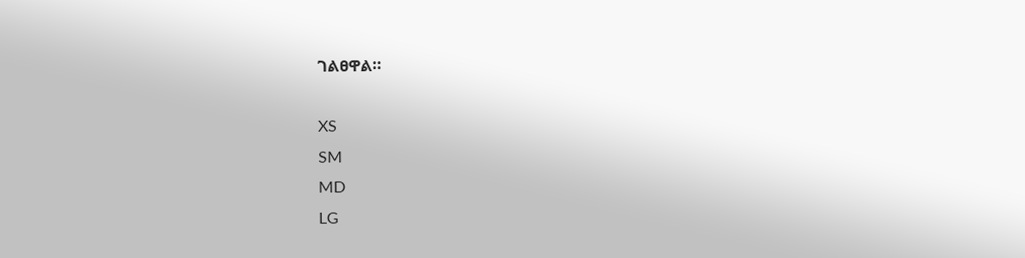ገልፀዋል።

XS
SM
MD
LG